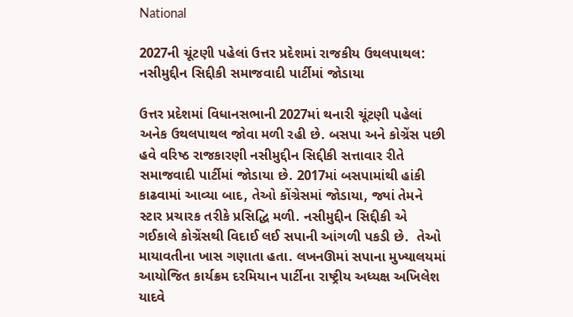National

2027ની ચૂંટણી પહેલાં ઉત્તર પ્રદેશમાં રાજકીય ઉથલપાથલ: નસીમુદ્દીન સિદ્દીકી સમાજવાદી પાર્ટીમાં જોડાયા

ઉત્તર પ્રદેશમાં વિધાનસભાની 2027માં થનારી ચૂંટણી પહેલાં અનેક ઉથલપાથલ જોવા મળી રહી છે. બસપા અને કોગ્રેંસ પછી હવે વરિષ્ઠ રાજકારણી નસીમુદ્દીન સિદ્દીકી સત્તાવાર રીતે સમાજવાદી પાર્ટીમાં જોડાયા છે. 2017માં બસપામાંથી હાંકી કાઢવામાં આવ્યા બાદ, તેઓ કોંગ્રેસમાં જોડાયા, જ્યાં તેમને સ્ટાર પ્રચારક તરીકે પ્રસિદ્ધિ મળી. નસીમુદ્દીન સિદ્દીકી એ ગઈકાલે કોગ્રેંસથી વિદાઈ લઈ સપાની આંગળી પકડી છે.  તેઓ માયાવતીના ખાસ ગણાતા હતા. લખનઊમાં સપાના મુખ્યાલયમાં આયોજિત કાર્યક્રમ દરમિયાન પાર્ટીના રાષ્ટ્રીય અધ્યક્ષ અખિલેશ યાદવે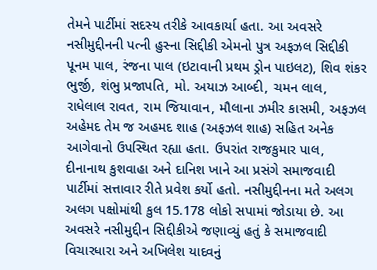તેમને પાર્ટીમાં સદસ્ય તરીકે આવકાર્યા હતા. આ અવસરે નસીમુદ્દીનની પત્ની હુસ્ના સિદ્દીકી એમનો પુત્ર અફઝલ સિદ્દીકી પૂનમ પાલ, રંજના પાલ (ઇટાવાની પ્રથમ ડ્રોન પાઇલટ), શિવ શંકર ભુર્જી, શંભુ પ્રજાપતિ, મો. અયાઝ આબ્દી, ચમન લાલ, રાધેલાલ રાવત, રામ જિયાવાન, મૌલાના ઝમીર કાસમી, અફઝલ અહેમદ તેમ જ અહમદ શાહ (અફઝલ શાહ) સહિત અનેક આગેવાનો ઉપસ્થિત રહ્યા હતા. ઉપરાંત રાજકુમાર પાલ, દીનાનાથ કુશવાહા અને દાનિશ ખાને આ પ્રસંગે સમાજવાદી પાર્ટીમાં સત્તાવાર રીતે પ્રવેશ કર્યો હતો. નસીમુદ્દીનના મતે અલગ અલગ પક્ષોમાંથી કુલ 15.178 લોકો સપામાં જોડાયા છે. આ અવસરે નસીમુદ્દીન સિદ્દીકીએ જણાવ્યું હતું કે સમાજવાદી વિચારધારા અને અખિલેશ યાદવનું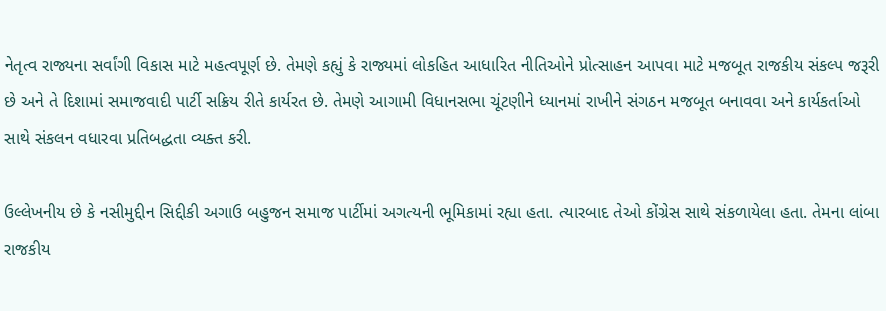નેતૃત્વ રાજ્યના સર્વાંગી વિકાસ માટે મહત્વપૂર્ણ છે. તેમણે કહ્યું કે રાજ્યમાં લોકહિત આધારિત નીતિઓને પ્રોત્સાહન આપવા માટે મજબૂત રાજકીય સંકલ્પ જરૂરી છે અને તે દિશામાં સમાજવાદી પાર્ટી સક્રિય રીતે કાર્યરત છે. તેમણે આગામી વિધાનસભા ચૂંટણીને ધ્યાનમાં રાખીને સંગઠન મજબૂત બનાવવા અને કાર્યકર્તાઓ સાથે સંકલન વધારવા પ્રતિબદ્ધતા વ્યક્ત કરી.

ઉલ્લેખનીય છે કે નસીમુદ્દીન સિદ્દીકી અગાઉ બહુજન સમાજ પાર્ટીમાં અગત્યની ભૂમિકામાં રહ્યા હતા. ત્યારબાદ તેઓ કોંગ્રેસ સાથે સંકળાયેલા હતા. તેમના લાંબા રાજકીય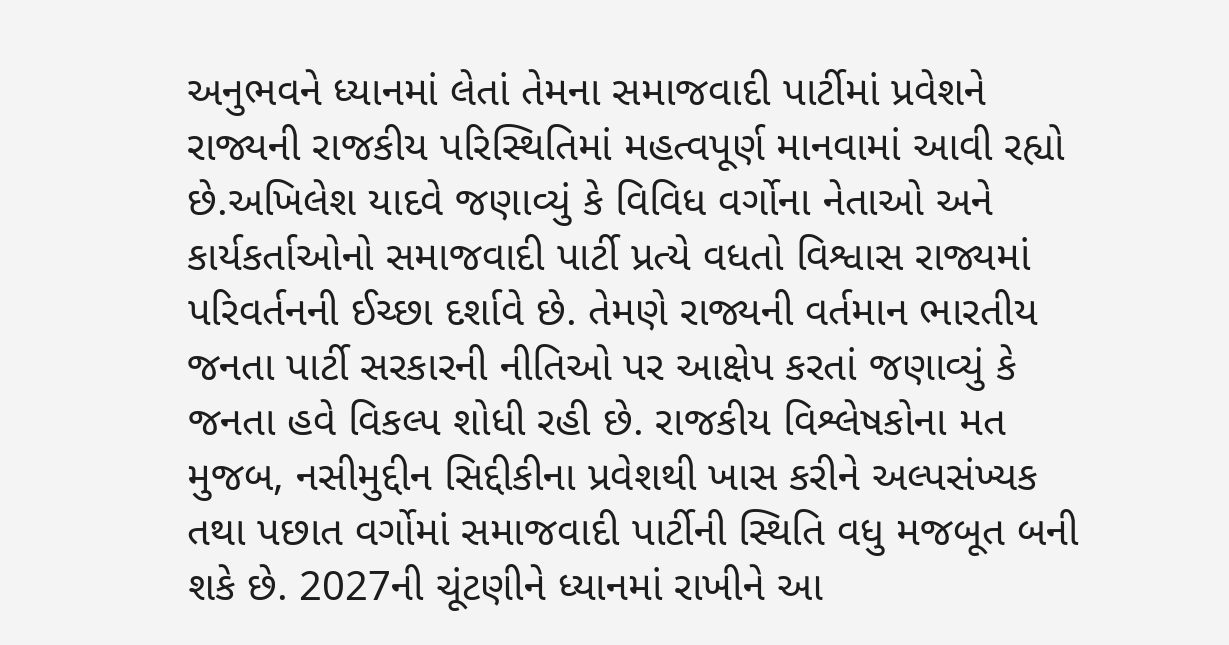અનુભવને ધ્યાનમાં લેતાં તેમના સમાજવાદી પાર્ટીમાં પ્રવેશને રાજ્યની રાજકીય પરિસ્થિતિમાં મહત્વપૂર્ણ માનવામાં આવી રહ્યો છે.અખિલેશ યાદવે જણાવ્યું કે વિવિધ વર્ગોના નેતાઓ અને કાર્યકર્તાઓનો સમાજવાદી પાર્ટી પ્રત્યે વધતો વિશ્વાસ રાજ્યમાં પરિવર્તનની ઈચ્છા દર્શાવે છે. તેમણે રાજ્યની વર્તમાન ભારતીય જનતા પાર્ટી સરકારની નીતિઓ પર આક્ષેપ કરતાં જણાવ્યું કે જનતા હવે વિકલ્પ શોધી રહી છે. રાજકીય વિશ્લેષકોના મત મુજબ, નસીમુદ્દીન સિદ્દીકીના પ્રવેશથી ખાસ કરીને અલ્પસંખ્યક તથા પછાત વર્ગોમાં સમાજવાદી પાર્ટીની સ્થિતિ વધુ મજબૂત બની શકે છે. 2027ની ચૂંટણીને ધ્યાનમાં રાખીને આ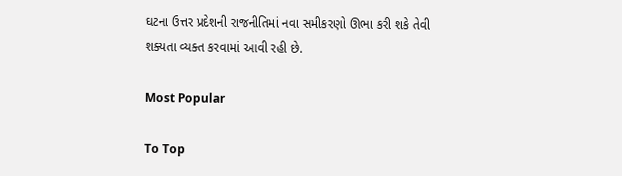ઘટના ઉત્તર પ્રદેશની રાજનીતિમાં નવા સમીકરણો ઊભા કરી શકે તેવી શક્યતા વ્યક્ત કરવામાં આવી રહી છે.

Most Popular

To Top